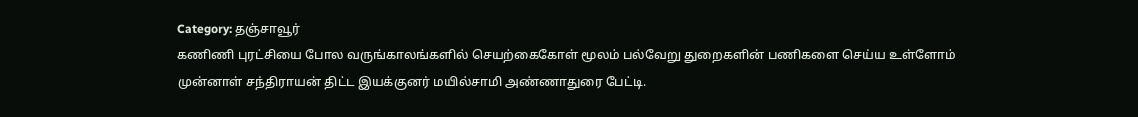Category: தஞ்சாவூர்
கணிணி புரட்சியை போல வருங்காலங்களில் செயற்கைகோள் மூலம் பல்வேறு துறைகளின் பணிகளை செய்ய உள்ளோம் முன்னாள் சந்திராயன் திட்ட இயக்குனர் மயில்சாமி அண்ணாதுரை பேட்டி.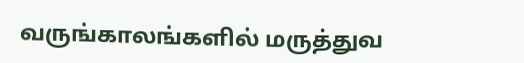வருங்காலங்களில் மருத்துவ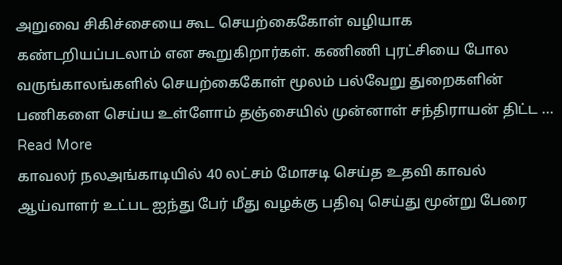அறுவை சிகிச்சையை கூட செயற்கைகோள் வழியாக கண்டறியப்படலாம் என கூறுகிறார்கள். கணிணி புரட்சியை போல வருங்காலங்களில் செயற்கைகோள் மூலம் பல்வேறு துறைகளின் பணிகளை செய்ய உள்ளோம் தஞ்சையில் முன்னாள் சந்திராயன் திட்ட ... Read More
காவலர் நலஅங்காடியில் 40 லட்சம் மோசடி செய்த உதவி காவல் ஆய்வாளர் உட்பட ஐந்து பேர் மீது வழக்கு பதிவு செய்து மூன்று பேரை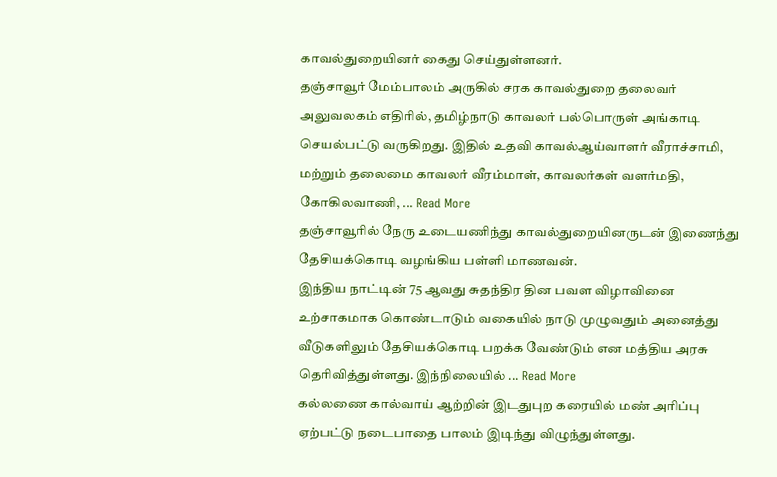காவல்துறையினர் கைது செய்துள்ளனர்.
தஞ்சாவூர் மேம்பாலம் அருகில் சரக காவல்துறை தலைவர் அலுவலகம் எதிரில், தமிழ்நாடு காவலர் பல்பொருள் அங்காடி செயல்பட்டு வருகிறது. இதில் உதவி காவல்ஆய்வாளர் வீராச்சாமி, மற்றும் தலைமை காவலர் வீரம்மாள், காவலர்கள் வளர்மதி, கோகிலவாணி, ... Read More
தஞ்சாவூரில் நேரு உடையணிந்து காவல்துறையினருடன் இணைந்து தேசியக்கொடி வழங்கிய பள்ளி மாணவன்.
இந்திய நாட்டின் 75 ஆவது சுதந்திர தின பவள விழாவினை உற்சாகமாக கொண்டாடும் வகையில் நாடு முழுவதும் அனைத்து வீடுகளிலும் தேசியக்கொடி பறக்க வேண்டும் என மத்திய அரசு தெரிவித்துள்ளது. இந்நிலையில் ... Read More
கல்லணை கால்வாய் ஆற்றின் இடதுபுற கரையில் மண் அரிப்பு ஏற்பட்டு நடைபாதை பாலம் இடிந்து விழுந்துள்ளது.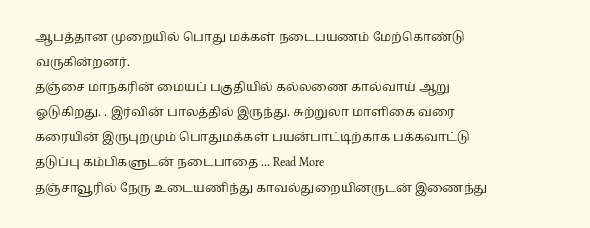ஆபத்தான முறையில் பொது மக்கள் நடைபயணம் மேற்கொண்டு வருகின்றனர்.
தஞ்சை மாநகரின் மையப் பகுதியில் கல்லணை கால்வாய் ஆறு ஓடுகிறது. . இர்வின் பாலத்தில் இருந்து. சுற்றுலா மாளிகை வரை கரையின் இருபுறமும் பொதுமக்கள் பயன்பாட்டிற்காக பக்கவாட்டு தடுப்பு கம்பிகளுடன் நடைபாதை ... Read More
தஞ்சாவூரில் நேரு உடையணிந்து காவல்துறையினருடன் இணைந்து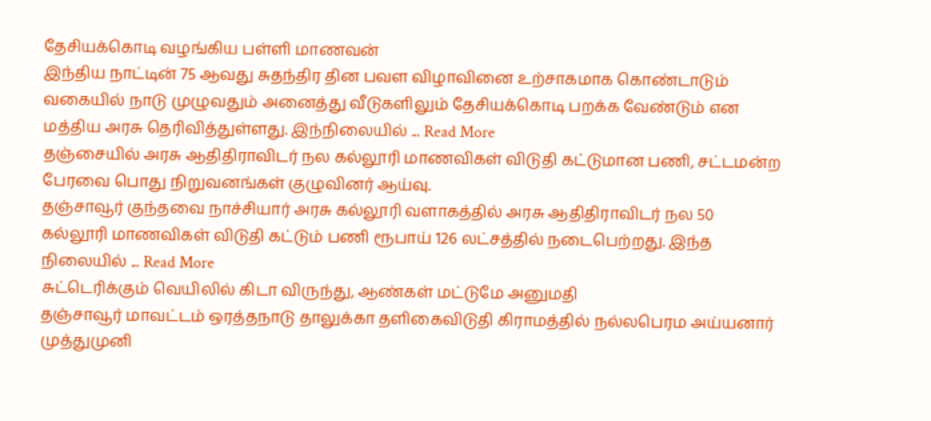தேசியக்கொடி வழங்கிய பள்ளி மாணவன்
இந்திய நாட்டின் 75 ஆவது சுதந்திர தின பவள விழாவினை உற்சாகமாக கொண்டாடும் வகையில் நாடு முழுவதும் அனைத்து வீடுகளிலும் தேசியக்கொடி பறக்க வேண்டும் என மத்திய அரசு தெரிவித்துள்ளது. இந்நிலையில் ... Read More
தஞ்சையில் அரசு ஆதிதிராவிடர் நல கல்லூரி மாணவிகள் விடுதி கட்டுமான பணி, சட்டமன்ற பேரவை பொது நிறுவனங்கள் குழுவினர் ஆய்வு.
தஞ்சாவூர் குந்தவை நாச்சியார் அரசு கல்லூரி வளாகத்தில் அரசு ஆதிதிராவிடர் நல 50 கல்லூரி மாணவிகள் விடுதி கட்டும் பணி ரூபாய் 126 லட்சத்தில் நடைபெற்றது. இந்த நிலையில் ... Read More
சுட்டெரிக்கும் வெயிலில் கிடா விருந்து, ஆண்கள் மட்டுமே அனுமதி
தஞ்சாவூர் மாவட்டம் ஒரத்தநாடு தாலுக்கா தளிகைவிடுதி கிராமத்தில் நல்லபெரம அய்யனார் முத்துமுனி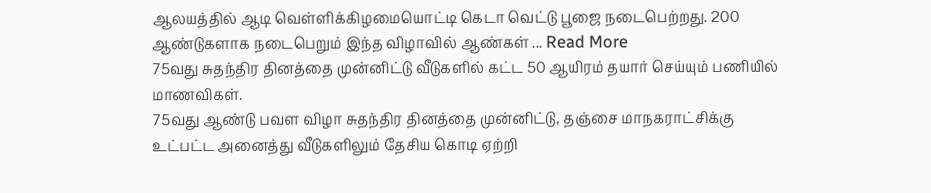ஆலயத்தில் ஆடி வெள்ளிக்கிழமையொட்டி கெடா வெட்டு பூஜை நடைபெற்றது. 200 ஆண்டுகளாக நடைபெறும் இந்த விழாவில் ஆண்கள் ... Read More
75வது சுதந்திர தினத்தை முன்னிட்டு வீடுகளில் கட்ட 50 ஆயிரம் தயார் செய்யும் பணியில் மாணவிகள்.
75வது ஆண்டு பவள விழா சுதந்திர தினத்தை முன்னிட்டு, தஞ்சை மாநகராட்சிக்கு உட்பட்ட அனைத்து வீடுகளிலும் தேசிய கொடி ஏற்றி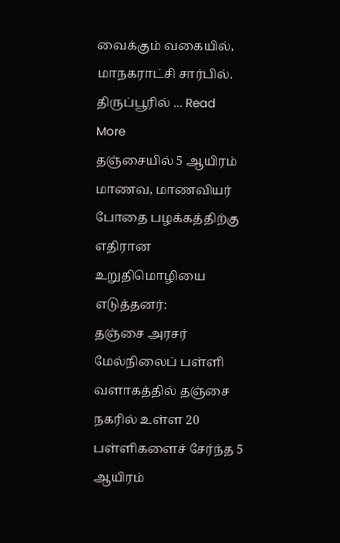வைக்கும் வகையில், மாநகராட்சி சார்பில். திருப்பூரில் ... Read More
தஞ்சையில் 5 ஆயிரம் மாணவ, மாணவியர் போதை பழக்கத்திற்கு எதிரான உறுதிமொழியை எடுத்தனர்:
தஞ்சை அரசர் மேல்நிலைப் பள்ளி வளாகத்தில் தஞ்சை நகரில் உள்ள 20 பள்ளிகளைச் சேர்ந்த 5 ஆயிரம்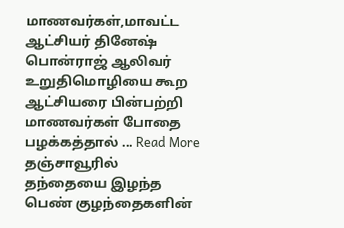மாணவர்கள்,மாவட்ட ஆட்சியர் தினேஷ் பொன்ராஜ் ஆலிவர் உறுதிமொழியை கூற ஆட்சியரை பின்பற்றி மாணவர்கள் போதை பழக்கத்தால் ... Read More
தஞ்சாவூரில் தந்தையை இழந்த பெண் குழந்தைகளின்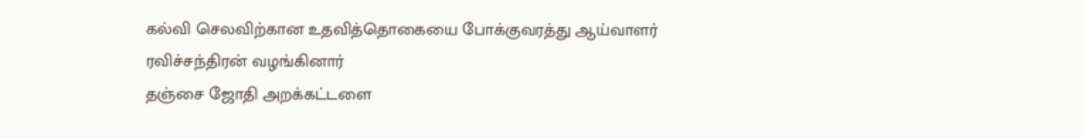கல்வி செலவிற்கான உதவித்தொகையை போக்குவரத்து ஆய்வாளர் ரவிச்சந்திரன் வழங்கினார்
தஞ்சை ஜோதி அறக்கட்டளை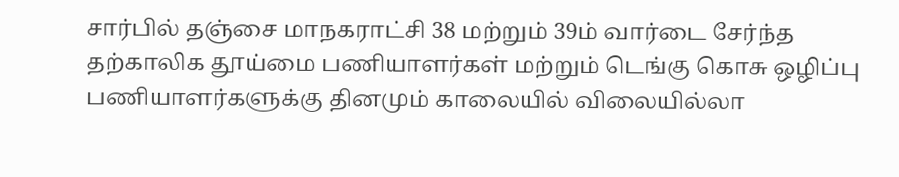சார்பில் தஞ்சை மாநகராட்சி 38 மற்றும் 39ம் வார்டை சேர்ந்த தற்காலிக தூய்மை பணியாளர்கள் மற்றும் டெங்கு கொசு ஒழிப்பு பணியாளர்களுக்கு தினமும் காலையில் விலையில்லா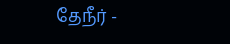தேநீர் -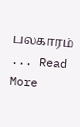பலகாரம் ... Read More